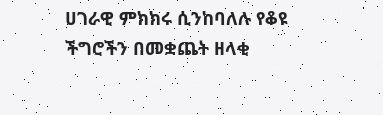ሀገራዊ ምክክሩ ሲንከባለሉ የቆዩ ችግሮችን በመቋጨት ዘላቂ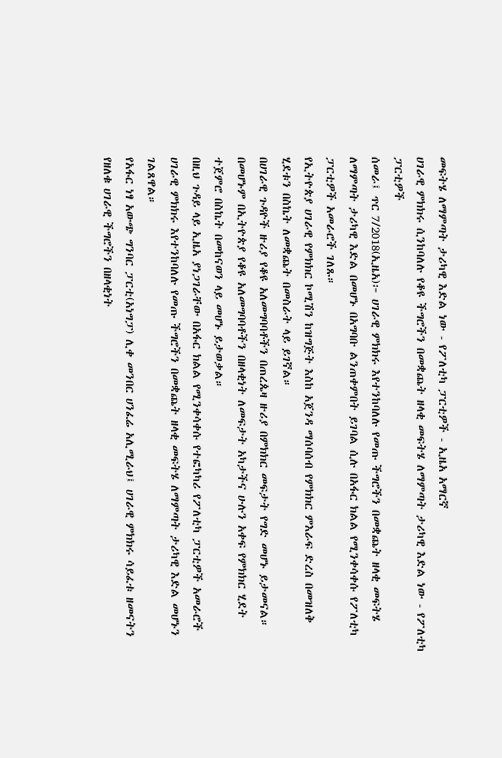መፍትሄ ለማምጣት ታሪካዊ እድል ነው - የፖለቲካ ፓርቲዎች - ኢዜአ አማርኛ
ሀገራዊ ምክክሩ ሲንከባለሉ የቆዩ ችግሮችን በመቋጨት ዘላቂ መፍትሄ ለማምጣት ታሪካዊ እድል ነው - የፖለቲካ ፓርቲዎች
ሰመራ፤ ጥር 7/2018(ኢዜአ)፦ ሀገራዊ ምክክሩ እየተንከባለሉ የመጡ ችግሮችን በመቋጨት ዘላቂ መፍትሄ ለማምጣት ታሪካዊ እድል በመሆኑ በአግባቡ ልንጠቀምበት ይገባል ሲሉ በአፋር ክልል የሚንቀሳቀሱ የፖለቲካ ፓርቲዎች አመራሮች ገለጹ።
የኢትዮጵያ ሀገራዊ የምክክር ኮሚሽን ከዝግጅት እስከ አጀንዳ ማሰባሰብ የምክክር ምእራፍ ድረስ በመዝለቅ ሂደቱን በስኬት ለመቋጨት በመስራት ላይ ይገኛል።
በሀገራዊ ጉዳዮች ዙሪያ የቆዩ አለመግባባቶችን በጠረጴዛ ዙሪያ በምክክር መፍታት የግድ መሆኑ ይታመናል።
በመሆኑም በኢትዮጵያ የቆዩ አለመግባባቶችን በዘላቂነት ለመፍታት አካታችና ሁሉን አቀፍ የምክክር ሂደት ተጀምሮ በስኬት በመከናወን ላይ መሆኑ ይታወቃል።
በዚህ ጉዳይ ላይ ኢዜአ ያነጋገራቸው በአፋር ክልል የሚንቀሳቀሱ የተፎካካሪ የፖለቲካ ፓርቲዎች አመራሮች ሀገራዊ ምክክሩ እየተንከባለሉ የመጡ ችግሮችን በመቋጨት ዘላቂ መፍትሄ ለማምጣት ታሪካዊ እድል መሆኑን ገልጸዋል።
የአፋር ነፃ አውጭ ግንባር ፓርቲ(አነግፓ) ሊቀ መንበር ሀንፈሬ አሊሚራህ፤ ሀገራዊ ምክክሩ ሳይፈቱ ዘመናትን የዘለቁ ሀገራዊ ችግሮችን በዘላቂነት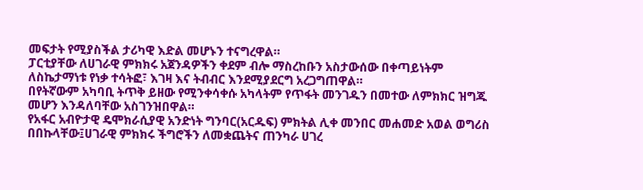መፍታት የሚያስችል ታሪካዊ እድል መሆኑን ተናግረዋል።
ፓርቲያቸው ለሀገራዊ ምክክሩ አጀንዳዎችን ቀደም ብሎ ማስረከቡን አስታውሰው በቀጣይነትም ለስኬታማነቱ የነቃ ተሳትፎ፣ እገዛ እና ትብብር እንደሚያደርግ አረጋግጠዋል።
በየትኛውም አካባቢ ትጥቅ ይዘው የሚንቀሳቀሱ አካላትም የጥፋት መንገዱን በመተው ለምክክር ዝግጁ መሆን እንዳለባቸው አስገንዝበዋል።
የአፋር አብዮታዊ ዴሞክራሲያዊ አንድነት ግንባር(አርዱፍ) ምክትል ሊቀ መንበር መሐመድ አወል ወግሪስ በበኩላቸው፤ሀገራዊ ምክክሩ ችግሮችን ለመቋጨትና ጠንካራ ሀገረ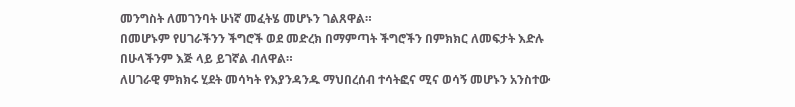መንግስት ለመገንባት ሁነኛ መፈትሄ መሆኑን ገልጸዋል።
በመሆኑም የሀገራችንን ችግሮች ወደ መድረክ በማምጣት ችግሮችን በምክክር ለመፍታት እድሉ በሁላችንም እጅ ላይ ይገኛል ብለዋል።
ለሀገራዊ ምክክሩ ሂደት መሳካት የእያንዳንዱ ማህበረሰብ ተሳትፎና ሚና ወሳኝ መሆኑን አንስተው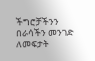ችግሮቻችንን በራሳችን መንገድ ለመፍታት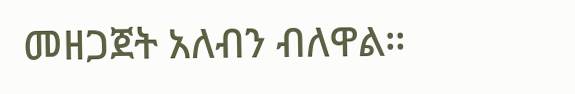መዘጋጀት አለብን ብለዋል።